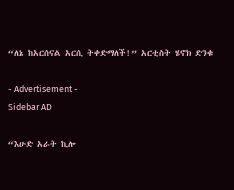“ለኔ ከአርሰናል አርሲ ትቀድማለች!” አርቲስት ሄኖክ ድንቁ

- Advertisement -
Sidebar AD

“እሁድ አራት ኪሎ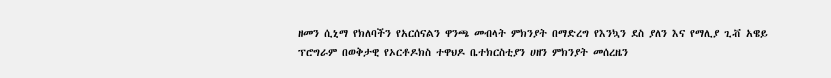ዘመን ሲኒማ የክለባችን የአርሰናልን ዋንጫ መብላት ምክንያት በማድረግ የእንኳን ደስ ያለን እና የማሊያ ጊቭ አዌይ ፕሮግራም በወቅታዊ የኦርቶዶክስ ተዋህዶ ቤተክርስቲያን ሀዘን ምክንያት መሰረዜን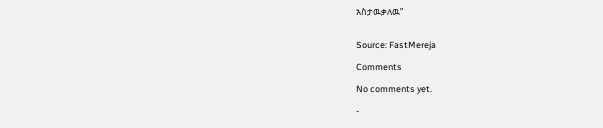አስታዉቃለዉ”


Source: FastMereja

Comments

No comments yet.

-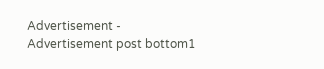Advertisement -
Advertisement post bottom1